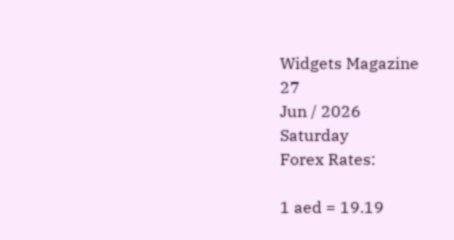Widgets Magazine
27
Jun / 2026
Saturday
Forex Rates:

1 aed = 19.19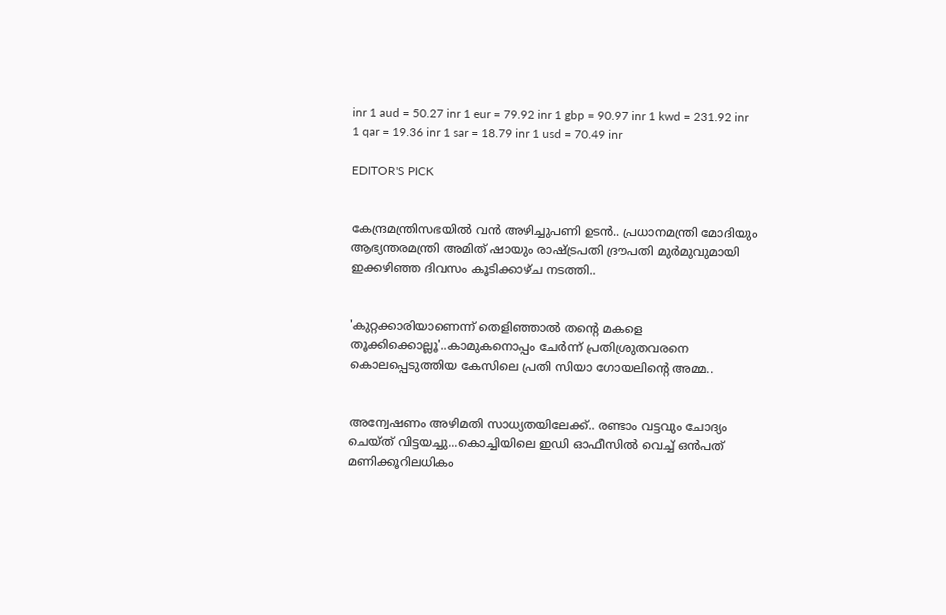inr 1 aud = 50.27 inr 1 eur = 79.92 inr 1 gbp = 90.97 inr 1 kwd = 231.92 inr 1 qar = 19.36 inr 1 sar = 18.79 inr 1 usd = 70.49 inr

EDITOR'S PICK


കേന്ദ്രമന്ത്രിസഭയിൽ വൻ അഴിച്ചുപണി ഉടൻ.. പ്രധാനമന്ത്രി മോദിയും ആഭ്യന്തരമന്ത്രി അമിത് ഷായും രാഷ്ട്രപതി ദ്രൗപതി മുർമുവുമായി ഇക്കഴിഞ്ഞ ദിവസം കൂടിക്കാഴ്ച നടത്തി..


'കുറ്റക്കാരിയാണെന്ന് തെളിഞ്ഞാൽ തന്റെ മകളെ തൂക്കിക്കൊല്ലൂ'..കാമുകനൊപ്പം ചേർന്ന് പ്രതിശ്രുതവരനെ കൊലപ്പെടുത്തിയ കേസിലെ പ്രതി സിയാ ഗോയലിന്റെ അമ്മ..


അന്വേഷണം അഴിമതി സാധ്യതയിലേക്ക്.. രണ്ടാം വട്ടവും ചോദ്യം ചെയ്ത് വിട്ടയച്ചു...കൊച്ചിയിലെ ഇഡി ഓഫീസില്‍ വെച്ച് ഒന്‍പത് മണിക്കൂറിലധികം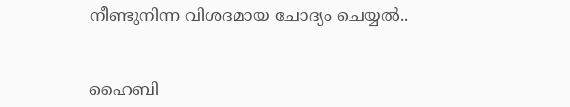നീണ്ടുനിന്ന വിശദമായ ചോദ്യം ചെയ്യൽ..


ഹൈബി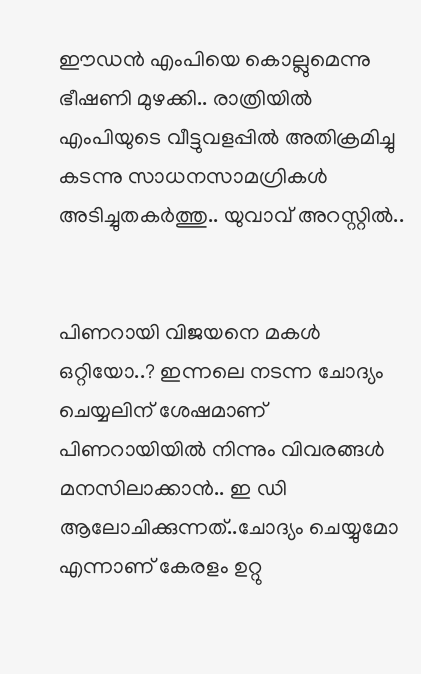ഈഡന്‍ എംപിയെ കൊല്ലുമെന്നു ഭീഷണി മുഴക്കി.. രാത്രിയില്‍ എംപിയുടെ വീട്ടുവളപ്പില്‍ അതിക്രമിച്ചു കടന്നു സാധനസാമഗ്രികള്‍ അടിച്ചുതകര്‍ത്തു.. യുവാവ് അറസ്റ്റില്‍..


പിണറായി വിജയനെ മകൾ ഒറ്റിയോ..? ഇന്നലെ നടന്ന ചോദ്യം ചെയ്യലിന് ശേഷമാണ് പിണറായിയിൽ നിന്നും വിവരങ്ങൾ മനസിലാക്കാൻ.. ഇ ഡി ആലോചിക്കുന്നത്..ചോദ്യം ചെയ്യുമോ എന്നാണ് കേരളം ഉറ്റു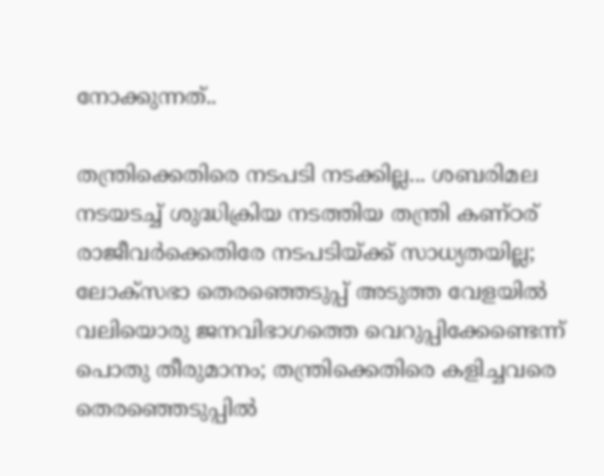നോക്കുന്നത്..

തന്ത്രിക്കെതിരെ നടപടി നടക്കില്ല... ശബരിമല നടയടച്ച് ശുദ്ധിക്രിയ നടത്തിയ തന്ത്രി കണ്ഠര് രാജീവര്‍ക്കെതിരേ നടപടിയ്ക്ക് സാധ്യതയില്ല; ലോക്‌സഭാ തെരഞ്ഞെടുപ്പ് അടുത്ത വേളയില്‍ വലിയൊരു ജനവിഭാഗത്തെ വെറുപ്പിക്കേണ്ടെന്ന് പൊതു തീരുമാനം; തന്ത്രിക്കെതിരെ കളിച്ചവരെ തെരഞ്ഞെടുപ്പില്‍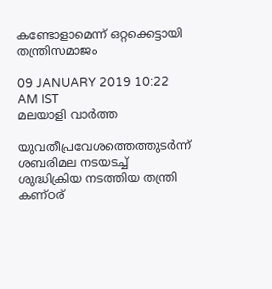കണ്ടോളാമെന്ന് ഒറ്റക്കെട്ടായി തന്ത്രിസമാജം

09 JANUARY 2019 10:22 AM IST
മലയാളി വാര്‍ത്ത

യുവതീപ്രവേശത്തെത്തുടര്‍ന്ന് ശബരിമല നടയടച്ച് ശുദ്ധിക്രിയ നടത്തിയ തന്ത്രി കണ്ഠര്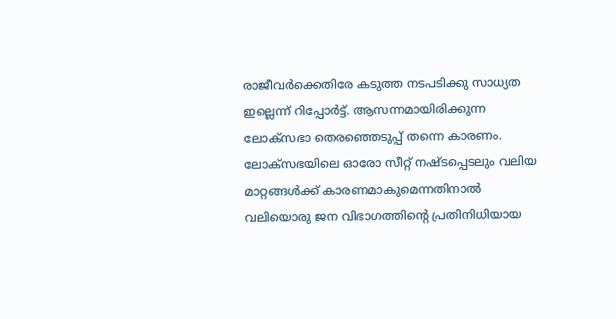രാജീവര്‍ക്കെതിരേ കടുത്ത നടപടിക്കു സാധ്യത ഇല്ലെന്ന് റിപ്പോര്‍ട്ട്. ആസന്നമായിരിക്കുന്ന ലോക്‌സഭാ തെരഞ്ഞെടുപ്പ് തന്നെ കാരണം. ലോക്‌സഭയിലെ ഓരോ സീറ്റ് നഷ്ടപ്പെടലും വലിയ മാറ്റങ്ങള്‍ക്ക് കാരണമാകുമെന്നതിനാല്‍ വലിയൊരു ജന വിഭാഗത്തിന്റെ പ്രതിനിധിയായ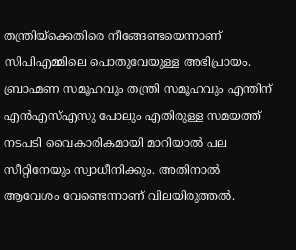തന്ത്രിയ്‌ക്കെതിരെ നീങ്ങേണ്ടയെന്നാണ് സിപിഎമ്മിലെ പൊതുവേയുള്ള അഭിപ്രായം. ബ്രാഹ്മണ സമൂഹവും തന്ത്രി സമൂഹവും എന്തിന് എന്‍എസ്എസു പോലും എതിരുള്ള സമയത്ത് നടപടി വൈകാരികമായി മാറിയാല്‍ പല സീറ്റിനേയും സ്വാധീനിക്കും. അതിനാല്‍ ആവേശം വേണ്ടെന്നാണ് വിലയിരുത്തല്‍.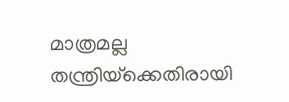മാത്രമല്ല തന്ത്രിയ്‌ക്കെതിരായി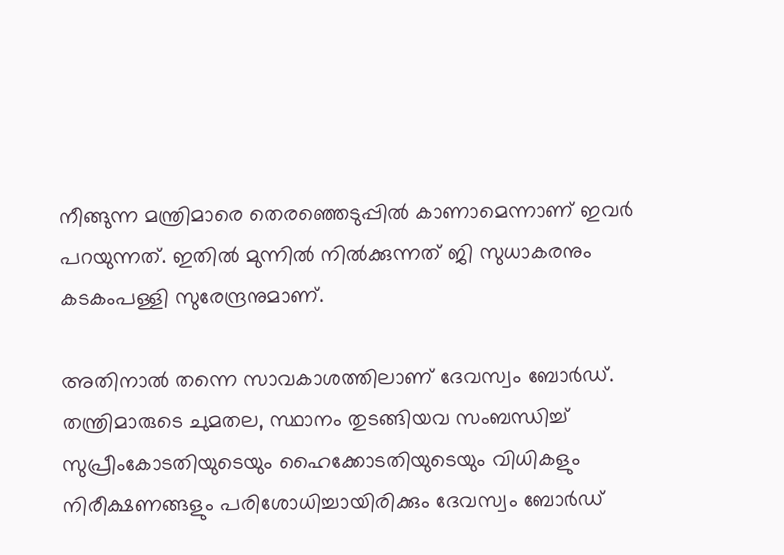നീങ്ങുന്ന മന്ത്രിമാരെ തെരഞ്ഞെടുപ്പില്‍ കാണാമെന്നാണ് ഇവര്‍ പറയുന്നത്. ഇതില്‍ മുന്നില്‍ നില്‍ക്കുന്നത് ജി സുധാകരനും കടകംപള്ളി സുരേന്ദ്രനുമാണ്.

അതിനാല്‍ തന്നെ സാവകാശത്തിലാണ് ദേവസ്വം ബോര്‍ഡ്. തന്ത്രിമാരുടെ ചുമതല, സ്ഥാനം തുടങ്ങിയവ സംബന്ധിച്ച് സുപ്രീംകോടതിയുടെയും ഹൈക്കോടതിയുടെയും വിധികളും നിരീക്ഷണങ്ങളും പരിശോധിച്ചായിരിക്കും ദേവസ്വം ബോര്‍ഡ്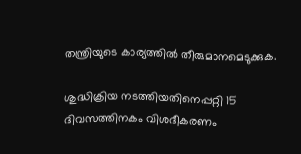തന്ത്രിയുടെ കാര്യത്തില്‍ തീരുമാനമെടുക്കുക.

ശുദ്ധിക്രിയ നടത്തിയതിനെപ്പറ്റി 15 ദിവസത്തിനകം വിശദീകരണം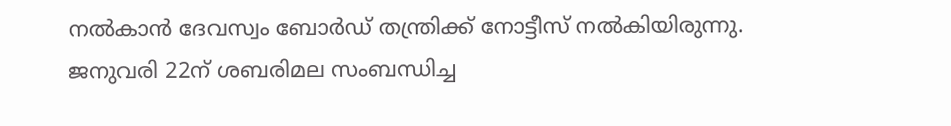നല്‍കാന്‍ ദേവസ്വം ബോര്‍ഡ് തന്ത്രിക്ക് നോട്ടീസ് നല്‍കിയിരുന്നു. ജനുവരി 22ന് ശബരിമല സംബന്ധിച്ച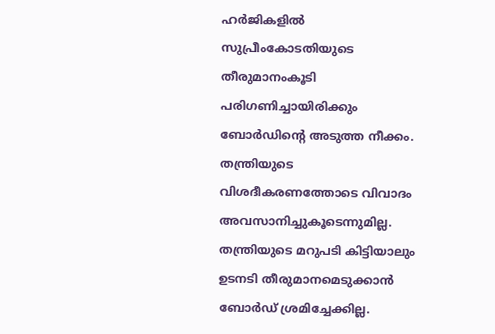ഹര്‍ജികളില്‍ സുപ്രീംകോടതിയുടെ തീരുമാനംകൂടി പരിഗണിച്ചായിരിക്കും ബോര്‍ഡിന്റെ അടുത്ത നീക്കം. തന്ത്രിയുടെ വിശദീകരണത്തോടെ വിവാദം അവസാനിച്ചുകൂടെന്നുമില്ല. തന്ത്രിയുടെ മറുപടി കിട്ടിയാലും ഉടനടി തീരുമാനമെടുക്കാന്‍ ബോര്‍ഡ് ശ്രമിച്ചേക്കില്ല.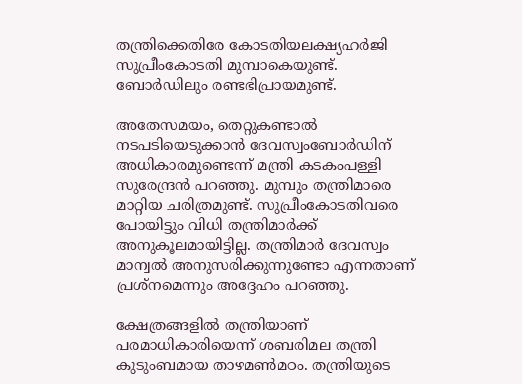തന്ത്രിക്കെതിരേ കോടതിയലക്ഷ്യഹര്‍ജി സുപ്രീംകോടതി മുമ്പാകെയുണ്ട്. ബോര്‍ഡിലും രണ്ടഭിപ്രായമുണ്ട്.

അതേസമയം, തെറ്റുകണ്ടാല്‍ നടപടിയെടുക്കാന്‍ ദേവസ്വംബോര്‍ഡിന് അധികാരമുണ്ടെന്ന് മന്ത്രി കടകംപള്ളി സുരേന്ദ്രന്‍ പറഞ്ഞു. മുമ്പും തന്ത്രിമാരെ മാറ്റിയ ചരിത്രമുണ്ട്. സുപ്രീംകോടതിവരെ പോയിട്ടും വിധി തന്ത്രിമാര്‍ക്ക് അനുകൂലമായിട്ടില്ല. തന്ത്രിമാര്‍ ദേവസ്വം മാന്വല്‍ അനുസരിക്കുന്നുണ്ടോ എന്നതാണ് പ്രശ്‌നമെന്നും അദ്ദേഹം പറഞ്ഞു.

ക്ഷേത്രങ്ങളില്‍ തന്ത്രിയാണ് പരമാധികാരിയെന്ന് ശബരിമല തന്ത്രി കുടുംബമായ താഴമണ്‍മഠം. തന്ത്രിയുടെ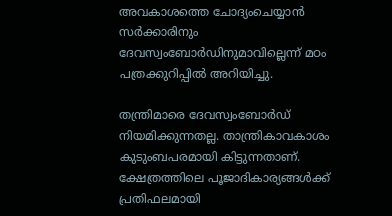അവകാശത്തെ ചോദ്യംചെയ്യാന്‍ സര്‍ക്കാരിനും ദേവസ്വംബോര്‍ഡിനുമാവില്ലെന്ന് മഠം പത്രക്കുറിപ്പില്‍ അറിയിച്ചു.

തന്ത്രിമാരെ ദേവസ്വംബോര്‍ഡ് നിയമിക്കുന്നതല്ല. താന്ത്രികാവകാശം കുടുംബപരമായി കിട്ടുന്നതാണ്. ക്ഷേത്രത്തിലെ പൂജാദികാര്യങ്ങള്‍ക്ക് പ്രതിഫലമായി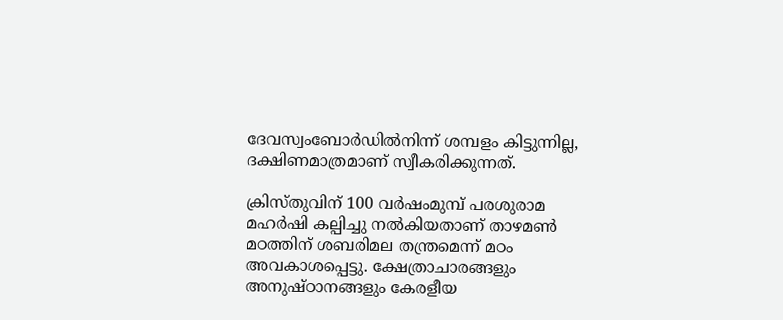ദേവസ്വംബോര്‍ഡില്‍നിന്ന് ശമ്പളം കിട്ടുന്നില്ല, ദക്ഷിണമാത്രമാണ് സ്വീകരിക്കുന്നത്.

ക്രിസ്തുവിന് 100 വര്‍ഷംമുമ്പ് പരശുരാമ മഹര്‍ഷി കല്പിച്ചു നല്‍കിയതാണ് താഴമണ്‍ മഠത്തിന് ശബരിമല തന്ത്രമെന്ന് മഠം അവകാശപ്പെട്ടു. ക്ഷേത്രാചാരങ്ങളും അനുഷ്ഠാനങ്ങളും കേരളീയ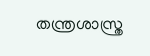തന്ത്രശാസ്ത്ര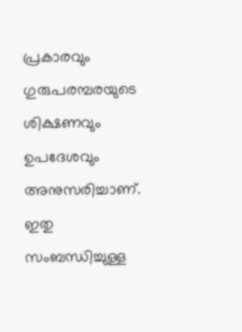പ്രകാരവും ഗുരുപരമ്പരയുടെ ശിക്ഷണവും ഉപദേശവും അനുസരിച്ചാണ്. ഇതു സംബന്ധിച്ചുള്ള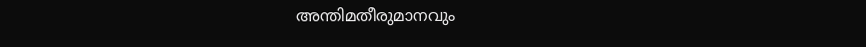അന്തിമതീരുമാനവും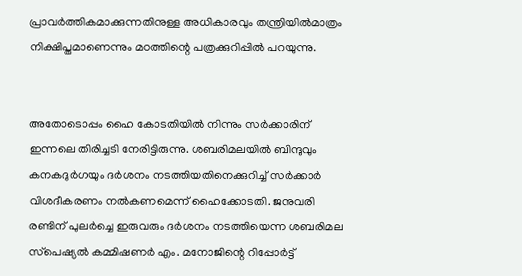പ്രാവര്‍ത്തികമാക്കുന്നതിനുള്ള അധികാരവും തന്ത്രിയില്‍മാത്രം നിക്ഷിപ്തമാണെന്നും മഠത്തിന്റെ പത്രക്കുറിപ്പില്‍ പറയുന്നു.


അതോടൊപ്പം ഹൈ കോടതിയില്‍ നിന്നും സര്‍ക്കാരിന് ഇന്നലെ തിരിച്ചടി നേരിട്ടിരുന്നു. ശബരിമലയില്‍ ബിന്ദുവും കനകദുര്‍ഗയും ദര്‍ശനം നടത്തിയതിനെക്കുറിച്ച് സര്‍ക്കാര്‍ വിശദീകരണം നല്‍കണമെന്ന് ഹൈക്കോടതി. ജനുവരി രണ്ടിന് പുലര്‍ച്ചെ ഇരുവരും ദര്‍ശനം നടത്തിയെന്ന ശബരിമല സ്‌പെഷ്യല്‍ കമ്മിഷണര്‍ എം. മനോജിന്റെ റിപ്പോര്‍ട്ട്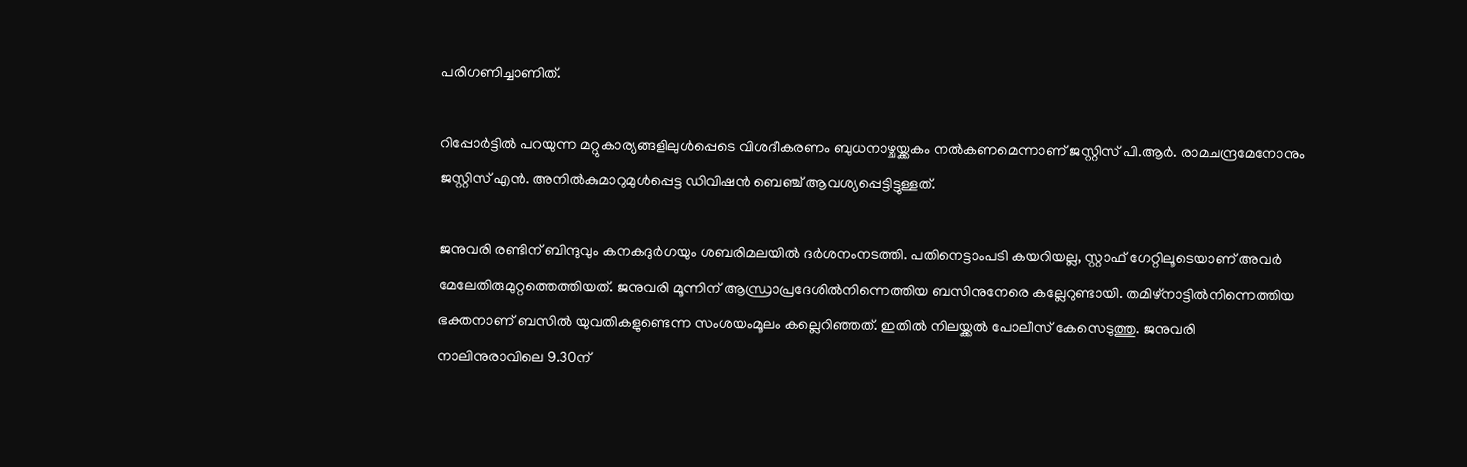പരിഗണിച്ചാണിത്.

റിപ്പോര്‍ട്ടില്‍ പറയുന്ന മറ്റുകാര്യങ്ങളിലുള്‍പ്പെടെ വിശദീകരണം ബുധനാഴ്ചയ്ക്കകം നല്‍കണമെന്നാണ് ജസ്റ്റിസ് പി.ആര്‍. രാമചന്ദ്രമേനോനും ജസ്റ്റിസ് എന്‍. അനില്‍കുമാറുമുള്‍പ്പെട്ട ഡിവിഷന്‍ ബെഞ്ച് ആവശ്യപ്പെട്ടിട്ടുള്ളത്.

ജനുവരി രണ്ടിന് ബിന്ദുവും കനകദുര്‍ഗയും ശബരിമലയില്‍ ദര്‍ശനംനടത്തി. പതിനെട്ടാംപടി കയറിയല്ല, സ്റ്റാഫ് ഗേറ്റിലൂടെയാണ് അവര്‍ മേലേതിരുമുറ്റത്തെത്തിയത്. ജനുവരി മൂന്നിന് ആന്ധ്രാപ്രദേശില്‍നിന്നെത്തിയ ബസിനുനേരെ കല്ലേറുണ്ടായി. തമിഴ്‌നാട്ടില്‍നിന്നെത്തിയ ഭക്തനാണ് ബസില്‍ യുവതികളുണ്ടെന്ന സംശയംമൂലം കല്ലെറിഞ്ഞത്. ഇതില്‍ നിലയ്ക്കല്‍ പോലീസ് കേസെടുത്തു. ജനുവരി നാലിനുരാവിലെ 9.30ന്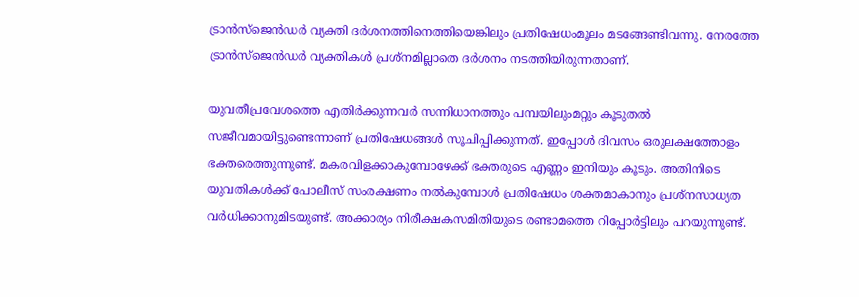ട്രാന്‍സ്‌ജെന്‍ഡര്‍ വ്യക്തി ദര്‍ശനത്തിനെത്തിയെങ്കിലും പ്രതിഷേധംമൂലം മടങ്ങേണ്ടിവന്നു. നേരത്തേ ട്രാന്‍സ്‌ജെന്‍ഡര്‍ വ്യക്തികള്‍ പ്രശ്‌നമില്ലാതെ ദര്‍ശനം നടത്തിയിരുന്നതാണ്.

യുവതീപ്രവേശത്തെ എതിര്‍ക്കുന്നവര്‍ സന്നിധാനത്തും പമ്പയിലുംമറ്റും കൂടുതല്‍ സജീവമായിട്ടുണ്ടെന്നാണ് പ്രതിഷേധങ്ങള്‍ സൂചിപ്പിക്കുന്നത്. ഇപ്പോള്‍ ദിവസം ഒരുലക്ഷത്തോളം ഭക്തരെത്തുന്നുണ്ട്. മകരവിളക്കാകുമ്പോഴേക്ക് ഭക്തരുടെ എണ്ണം ഇനിയും കൂടും. അതിനിടെ യുവതികള്‍ക്ക് പോലീസ് സംരക്ഷണം നല്‍കുമ്പോള്‍ പ്രതിഷേധം ശക്തമാകാനും പ്രശ്‌നസാധ്യത വര്‍ധിക്കാനുമിടയുണ്ട്. അക്കാര്യം നിരീക്ഷകസമിതിയുടെ രണ്ടാമത്തെ റിപ്പോര്‍ട്ടിലും പറയുന്നുണ്ട്.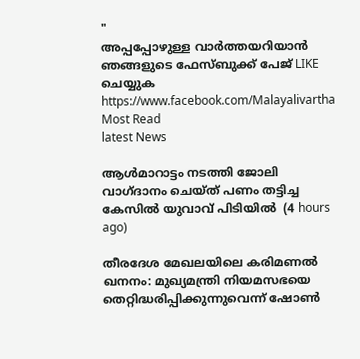"
അപ്പപ്പോഴുള്ള വാര്‍ത്തയറിയാന്‍ ഞങ്ങളുടെ ഫേസ്‌ബുക്ക്‌ പേജ് LIKE ചെയ്യുക
https://www.facebook.com/Malayalivartha
Most Read
latest News

ആള്‍മാറാട്ടം നടത്തി ജോലി വാഗ്ദാനം ചെയ്ത് പണം തട്ടിച്ച കേസില്‍ യുവാവ് പിടിയില്‍  (4 hours ago)

തീരദേശ മേഖലയിലെ കരിമണല്‍ ഖനനം: മുഖ്യമന്ത്രി നിയമസഭയെ തെറ്റിദ്ധരിപ്പിക്കുന്നുവെന്ന് ഷോണ്‍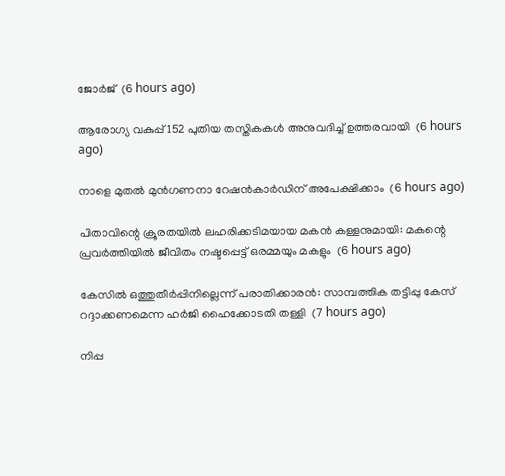ജോര്‍ജ്  (6 hours ago)

ആരോഗ്യ വകുപ്പ് 152 പുതിയ തസ്തികകള്‍ അനുവദിച്ച് ഉത്തരവായി  (6 hours ago)

നാളെ മുതല്‍ മുന്‍ഗണനാ റേഷന്‍കാര്‍ഡിന് അപേക്ഷിക്കാം  (6 hours ago)

പിതാവിന്റെ ക്രൂരതയില്‍ ലഹരിക്കടിമയായ മകന്‍ കള്ളനുമായി: മകന്റെ പ്രവര്‍ത്തിയില്‍ ജീവിതം നഷ്ടപ്പെട്ട് ഒരമ്മയും മകളും  (6 hours ago)

കേസില്‍ ഒത്തുതീര്‍പ്പിനില്ലെന്ന് പരാതിക്കാരന്‍: സാമ്പത്തിക തട്ടിപ്പു കേസ് റദ്ദാക്കണമെന്ന ഹര്‍ജി ഹൈക്കോടതി തള്ളി  (7 hours ago)

നിപ്പ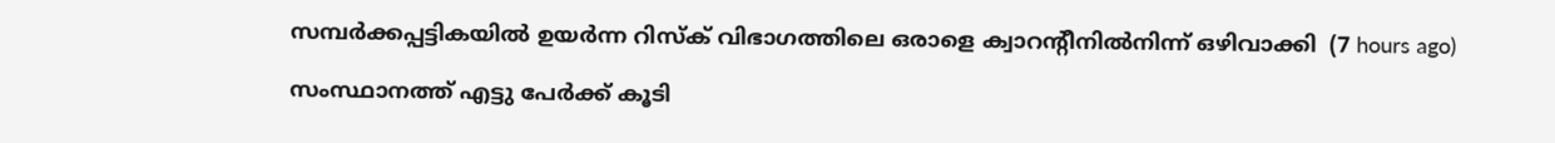സമ്പര്‍ക്കപ്പട്ടികയില്‍ ഉയര്‍ന്ന റിസ്‌ക് വിഭാഗത്തിലെ ഒരാളെ ക്വാറന്റീനില്‍നിന്ന് ഒഴിവാക്കി  (7 hours ago)

സംസ്ഥാനത്ത് എട്ടു പേര്‍ക്ക് കൂടി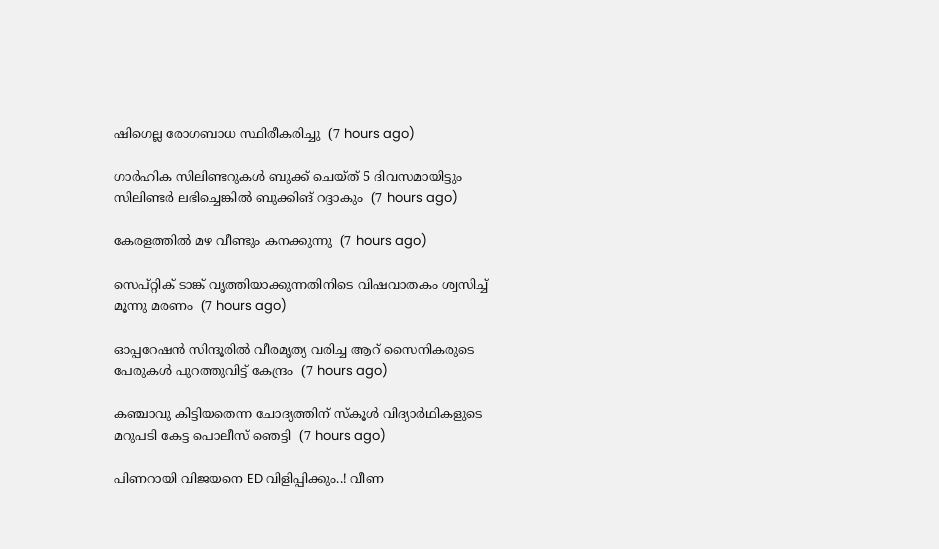ഷിഗെല്ല രോഗബാധ സ്ഥിരീകരിച്ചു  (7 hours ago)

ഗാര്‍ഹിക സിലിണ്ടറുകള്‍ ബുക്ക് ചെയ്ത് 5 ദിവസമായിട്ടും സിലിണ്ടര്‍ ലഭിച്ചെങ്കില്‍ ബുക്കിങ് റദ്ദാകും  (7 hours ago)

കേരളത്തില്‍ മഴ വീണ്ടും കനക്കുന്നു  (7 hours ago)

സെപ്റ്റിക് ടാങ്ക് വൃത്തിയാക്കുന്നതിനിടെ വിഷവാതകം ശ്വസിച്ച് മൂന്നു മരണം  (7 hours ago)

ഓപ്പറേഷന്‍ സിന്ദൂരില്‍ വീരമൃത്യ വരിച്ച ആറ് സൈനികരുടെ പേരുകള്‍ പുറത്തുവിട്ട് കേന്ദ്രം  (7 hours ago)

കഞ്ചാവു കിട്ടിയതെന്ന ചോദ്യത്തിന് സ്‌കൂള്‍ വിദ്യാര്‍ഥികളുടെ മറുപടി കേട്ട പൊലീസ് ഞെട്ടി  (7 hours ago)

പിണറായി വിജയനെ ED വിളിപ്പിക്കും..! വീണ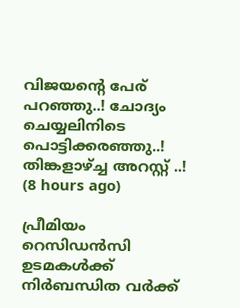വിജയന്റെ പേര് പറഞ്ഞു..! ചോദ്യം ചെയ്യലിനിടെ പൊട്ടിക്കരഞ്ഞു..! തിങ്കളാഴ്ച്ച അറസ്റ്റ് ..!  (8 hours ago)

പ്രീമിയം റെസിഡൻസി ഉടമകൾക്ക് നിർബന്ധിത വർക്ക്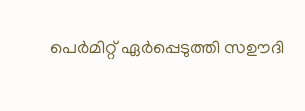പെർമിറ്റ് ഏർപ്പെടുത്തി സഊദി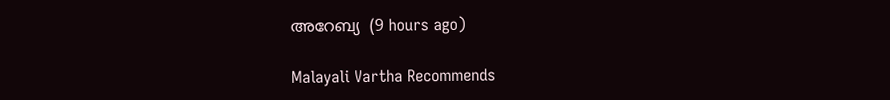അറേബ്യ  (9 hours ago)

Malayali Vartha Recommends